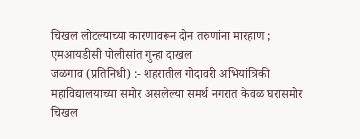चिखल लोटल्याच्या कारणावरून दोन तरुणांना मारहाण ; एमआयडीसी पोलीसांत गुन्हा दाखल
जळगाव (प्रतिनिधी) :- शहरातील गोदावरी अभियांत्रिकी महाविद्यालयाच्या समोर असलेल्या समर्थ नगरात केवळ घरासमोर चिखल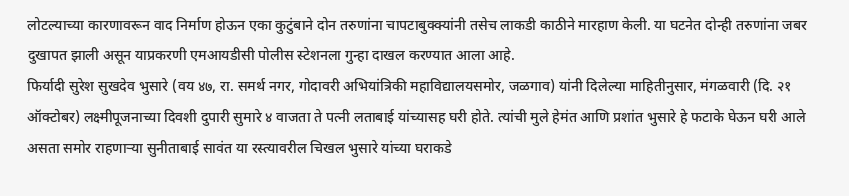लोटल्याच्या कारणावरून वाद निर्माण होऊन एका कुटुंबाने दोन तरुणांना चापटाबुक्क्यांनी तसेच लाकडी काठीने मारहाण केली. या घटनेत दोन्ही तरुणांना जबर दुखापत झाली असून याप्रकरणी एमआयडीसी पोलीस स्टेशनला गुन्हा दाखल करण्यात आला आहे.
फिर्यादी सुरेश सुखदेव भुसारे (वय ४७, रा. समर्थ नगर, गोदावरी अभियांत्रिकी महाविद्यालयसमोर, जळगाव) यांनी दिलेल्या माहितीनुसार, मंगळवारी (दि. २१ ऑक्टोबर) लक्ष्मीपूजनाच्या दिवशी दुपारी सुमारे ४ वाजता ते पत्नी लताबाई यांच्यासह घरी होते. त्यांची मुले हेमंत आणि प्रशांत भुसारे हे फटाके घेऊन घरी आले असता समोर राहणाऱ्या सुनीताबाई सावंत या रस्त्यावरील चिखल भुसारे यांच्या घराकडे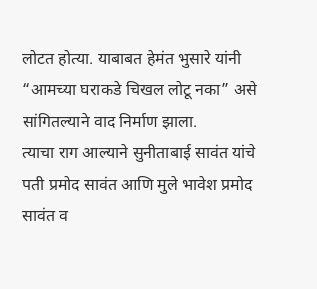लोटत होत्या. याबाबत हेमंत भुसारे यांनी “आमच्या घराकडे चिखल लोटू नका” असे सांगितल्याने वाद निर्माण झाला.
त्याचा राग आल्याने सुनीताबाई सावंत यांचे पती प्रमोद सावंत आणि मुले भावेश प्रमोद सावंत व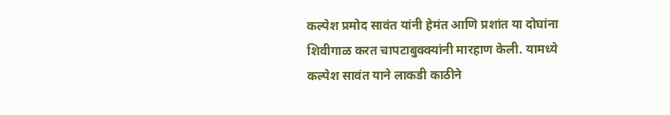कल्पेश प्रमोद सावंत यांनी हेमंत आणि प्रशांत या दोघांना शिवीगाळ करत चापटाबुक्क्यांनी मारहाण केली. यामध्ये कल्पेश सावंत याने लाकडी काठीने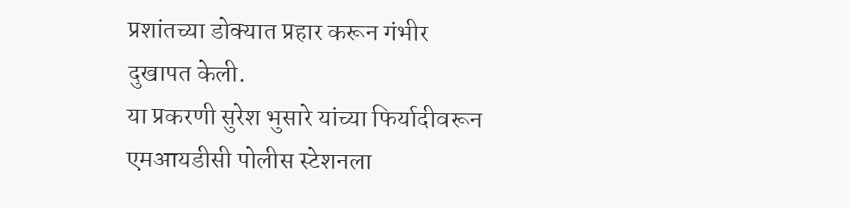प्रशांतच्या डोक्यात प्रहार करून गंभीर दुखापत केली.
या प्रकरणी सुरेश भुसारे यांच्या फिर्यादीवरून एमआयडीसी पोलीस स्टेशनला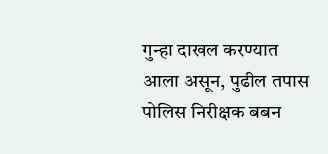गुन्हा दाखल करण्यात आला असून, पुढील तपास पोलिस निरीक्षक बबन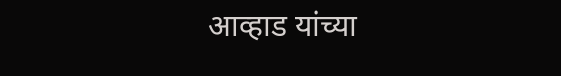आव्हाड यांच्या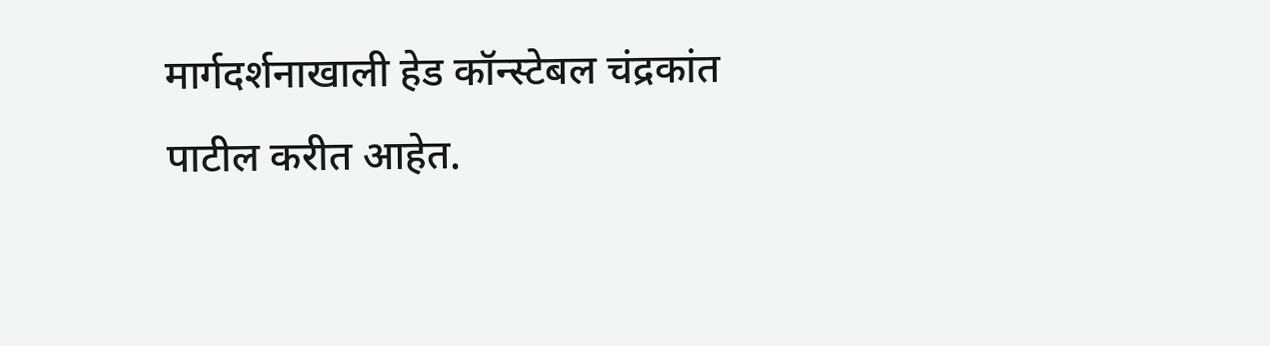मार्गदर्शनाखाली हेड कॉन्स्टेबल चंद्रकांत पाटील करीत आहेत.